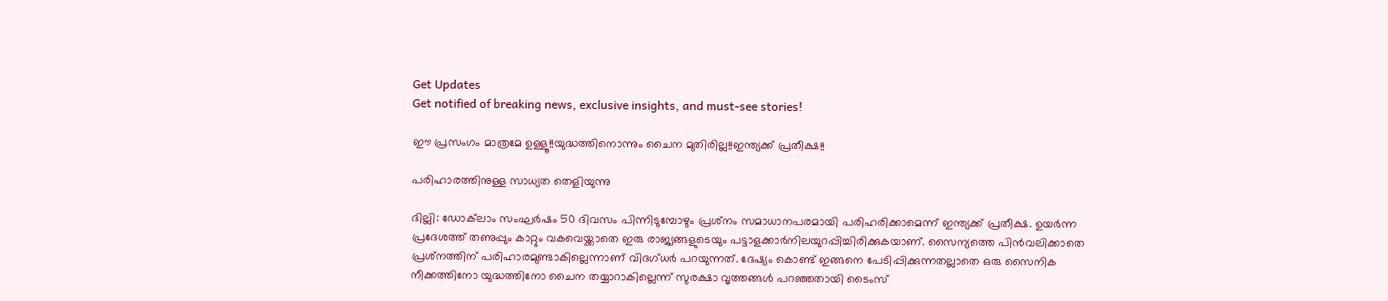Get Updates
Get notified of breaking news, exclusive insights, and must-see stories!

ഈ പ്രസംഗം മാത്രമേ ഉള്ളൂ!!യുദ്ധത്തിനൊന്നും ചൈന മുതിരില്ല!!ഇന്ത്യക്ക് പ്രതീക്ഷ!!

പരിഹാരത്തിനുള്ള സാധ്യത തെളിയുന്നു

ദില്ലി: ഡോക്‌ലാം സംഘര്‍ഷം 50 ദിവസം പിന്നിടുമ്പോഴും പ്രശ്‌നം സമാധാനപരമായി പരിഹരിക്കാമെന്ന് ഇന്ത്യക്ക് പ്രതീക്ഷ. ഉയര്‍ന്ന പ്രദേശത്ത് തണുപ്പും കാറ്റും വകവെയ്ക്കാതെ ഇരു രാജ്യങ്ങളുടെയും പട്ടാളക്കാര്‍നിലയുറപ്പിച്ചിരിക്കുകയാണ്. സൈന്യത്തെ പിന്‍വലിക്കാതെ പ്രശ്‌നത്തിന് പരിഹാരമുണ്ടാകില്ലെന്നാണ് വിദഗ്ധര്‍ പറയുന്നത്. ദേഷ്യം കൊണ്ട് ഇങ്ങനെ പേടിപ്പിക്കുന്നതല്ലാതെ ഒരു സൈനിക നീക്കത്തിനോ യുദ്ധത്തിനോ ചൈന തയ്യാറാകില്ലെന്ന് സുരക്ഷാ വൃത്തങ്ങള്‍ പറഞ്ഞതായി ടൈംസ്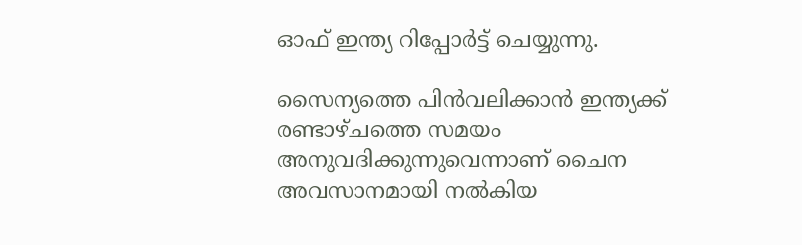ഓഫ് ഇന്ത്യ റിപ്പോര്‍ട്ട് ചെയ്യുന്നു.

സൈന്യത്തെ പിന്‍വലിക്കാന്‍ ഇന്ത്യക്ക് രണ്ടാഴ്ചത്തെ സമയം അനുവദിക്കുന്നുവെന്നാണ് ചൈന അവസാനമായി നല്‍കിയ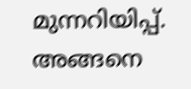മുന്നറിയിപ്പ്. അങ്ങനെ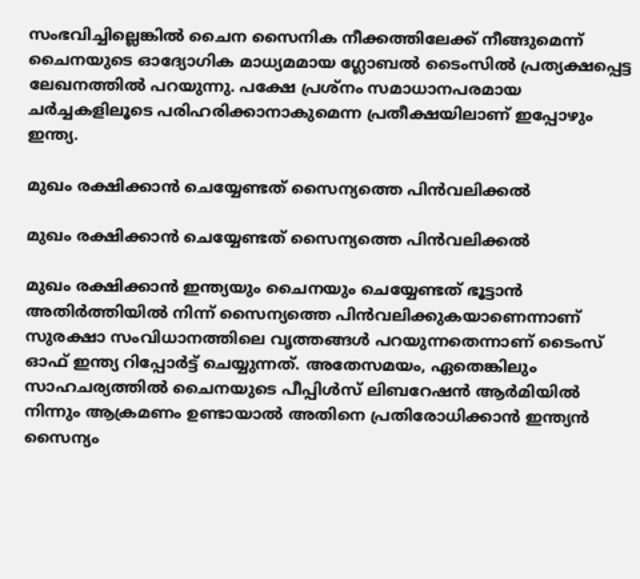സംഭവിച്ചില്ലെങ്കില്‍ ചൈന സൈനിക നീക്കത്തിലേക്ക് നീങ്ങുമെന്ന് ചൈനയുടെ ഓദ്യോഗിക മാധ്യമമായ ഗ്ലോബല്‍ ടൈംസില്‍ പ്രത്യക്ഷപ്പെട്ട ലേഖനത്തില്‍ പറയുന്നു. പക്ഷേ പ്രശ്‌നം സമാധാനപരമായ ചര്‍ച്ചകളിലൂടെ പരിഹരിക്കാനാകുമെന്ന പ്രതീക്ഷയിലാണ് ഇപ്പോഴും ഇന്ത്യ.

മുഖം രക്ഷിക്കാന്‍ ചെയ്യേണ്ടത് സൈന്യത്തെ പിന്‍വലിക്കല്‍

മുഖം രക്ഷിക്കാന്‍ ചെയ്യേണ്ടത് സൈന്യത്തെ പിന്‍വലിക്കല്‍

മുഖം രക്ഷിക്കാന്‍ ഇന്ത്യയും ചൈനയും ചെയ്യേണ്ടത് ഭൂട്ടാന്‍ അതിര്‍ത്തിയില്‍ നിന്ന് സൈന്യത്തെ പിന്‍വലിക്കുകയാണെന്നാണ് സുരക്ഷാ സംവിധാനത്തിലെ വൃത്തങ്ങള്‍ പറയുന്നതെന്നാണ് ടൈംസ് ഓഫ് ഇന്ത്യ റിപ്പോര്‍ട്ട് ചെയ്യുന്നത്. അതേസമയം, ഏതെങ്കിലും സാഹചര്യത്തില്‍ ചൈനയുടെ പീപ്പിള്‍സ് ലിബറേഷന്‍ ആര്‍മിയില്‍ നിന്നും ആക്രമണം ഉണ്ടായാല്‍ അതിനെ പ്രതിരോധിക്കാന്‍ ഇന്ത്യന്‍ സൈന്യം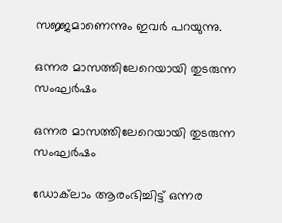സജ്ജമാണെന്നും ഇവര്‍ പറയുന്നു.

ഒന്നര മാസത്തിലേറെയായി തുടരുന്ന സംഘര്‍ഷം

ഒന്നര മാസത്തിലേറെയായി തുടരുന്ന സംഘര്‍ഷം

ഡോക്‌ലാം ആരംഭിച്ചിട്ട് ഒന്നര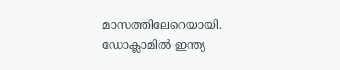മാസത്തിലേറെയായി. ഡോക്ലാമില്‍ ഇന്ത്യ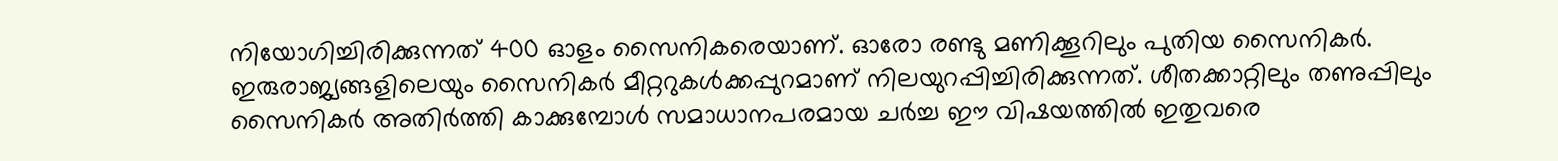നിയോഗിച്ചിരിക്കുന്നത് 400 ഓളം സൈനികരെയാണ്. ഓരോ രണ്ടു മണിക്കൂറിലും പുതിയ സൈനികര്‍. ഇരുരാജ്യങ്ങളിലെയും സൈനികര്‍ മീറ്ററുകള്‍ക്കപ്പുറമാണ് നിലയുറപ്പിച്ചിരിക്കുന്നത്. ശീതക്കാറ്റിലും തണുപ്പിലും സൈനികര്‍ അതിര്‍ത്തി കാക്കുമ്പോള്‍ സമാധാനപരമായ ചര്‍ച്ച ഈ വിഷയത്തില്‍ ഇതുവരെ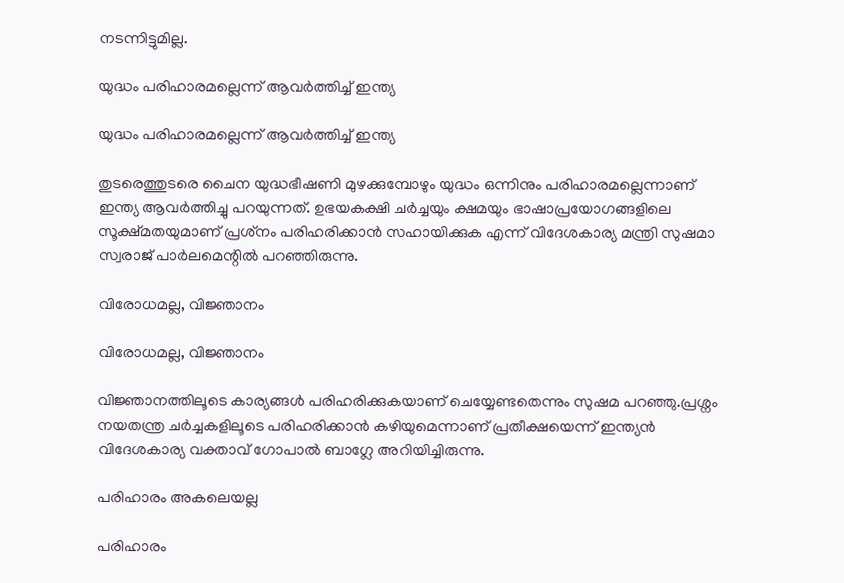നടന്നിട്ടുമില്ല.

യുദ്ധം പരിഹാരമല്ലെന്ന് ആവര്‍ത്തിച്ച് ഇന്ത്യ

യുദ്ധം പരിഹാരമല്ലെന്ന് ആവര്‍ത്തിച്ച് ഇന്ത്യ

തുടരെത്തുടരെ ചൈന യുദ്ധഭീഷണി മുഴക്കുമ്പോഴും യുദ്ധം ഒന്നിനും പരിഹാരമല്ലെന്നാണ് ഇന്ത്യ ആവര്‍ത്തിച്ചു പറയുന്നത്. ഉഭയകക്ഷി ചര്‍ച്ചയും ക്ഷമയും ഭാഷാപ്രയോഗങ്ങളിലെ സൂക്ഷ്മതയുമാണ് പ്രശ്‌നം പരിഹരിക്കാന്‍ സഹായിക്കുക എന്ന് വിദേശകാര്യ മന്ത്രി സുഷമാ സ്വരാജ് പാര്‍ലമെന്റില്‍ പറഞ്ഞിരുന്നു.

വിരോധമല്ല, വിജ്ഞാനം

വിരോധമല്ല, വിജ്ഞാനം

വിജ്ഞാനത്തിലൂടെ കാര്യങ്ങള്‍ പരിഹരിക്കുകയാണ് ചെയ്യേണ്ടതെന്നും സുഷമ പറഞ്ഞു.പ്രശ്നം നയതന്ത്ര ചര്‍ച്ചകളിലൂടെ പരിഹരിക്കാന്‍ കഴിയുമെന്നാണ് പ്രതീക്ഷയെന്ന് ഇന്ത്യന്‍ വിദേശകാര്യ വക്താവ് ഗോപാല്‍ ബാഗ്ലേ അറിയിച്ചിരുന്നു.

പരിഹാരം അകലെയല്ല

പരിഹാരം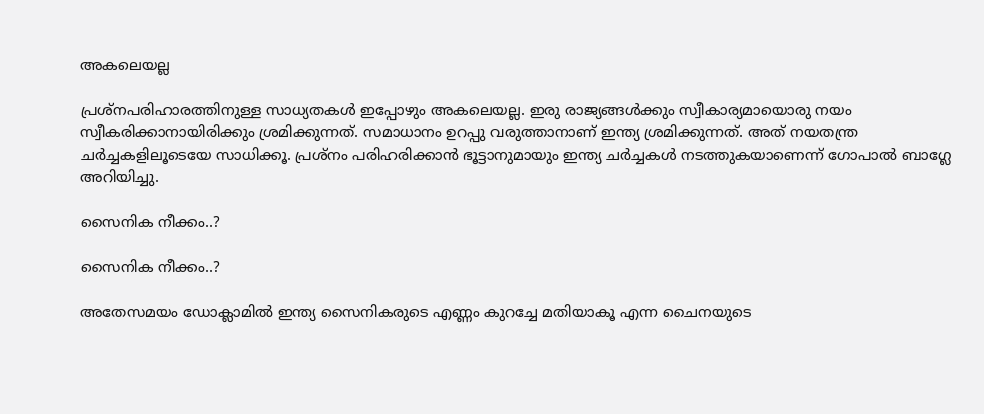അകലെയല്ല

പ്രശ്നപരിഹാരത്തിനുള്ള സാധ്യതകള്‍ ഇപ്പോഴും അകലെയല്ല. ഇരു രാജ്യങ്ങള്‍ക്കും സ്വീകാര്യമായൊരു നയം സ്വീകരിക്കാനായിരിക്കും ശ്രമിക്കുന്നത്. സമാധാനം ഉറപ്പു വരുത്താനാണ് ഇന്ത്യ ശ്രമിക്കുന്നത്. അത് നയതന്ത്ര ചര്‍ച്ചകളിലൂടെയേ സാധിക്കൂ. പ്രശ്നം പരിഹരിക്കാന്‍ ഭൂട്ടാനുമായും ഇന്ത്യ ചര്‍ച്ചകള്‍ നടത്തുകയാണെന്ന് ഗോപാല്‍ ബാഗ്ലേ അറിയിച്ചു.

സൈനിക നീക്കം..?

സൈനിക നീക്കം..?

അതേസമയം ഡോക്ലാമില്‍ ഇന്ത്യ സൈനികരുടെ എണ്ണം കുറച്ചേ മതിയാകൂ എന്ന ചൈനയുടെ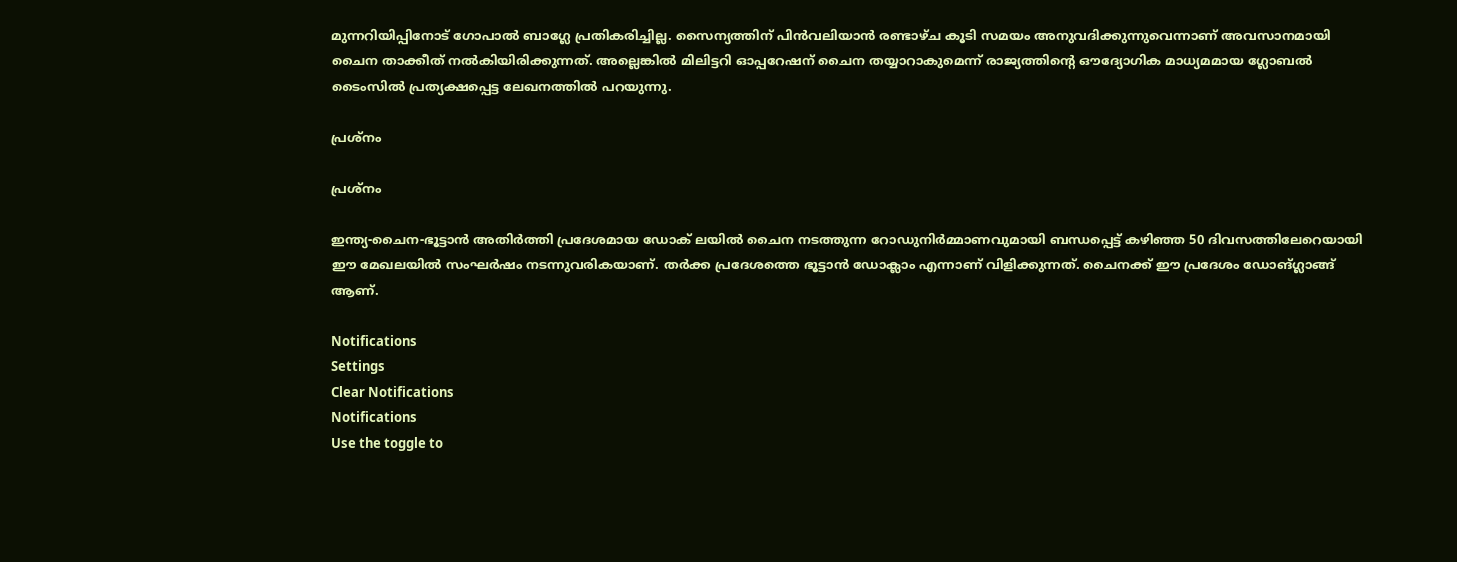മുന്നറിയിപ്പിനോട് ഗോപാല്‍ ബാഗ്ലേ പ്രതികരിച്ചില്ല. സൈന്യത്തിന് പിന്‍വലിയാന്‍ രണ്ടാഴ്ച കൂടി സമയം അനുവദിക്കുന്നുവെന്നാണ് അവസാനമായി ചൈന താക്കീത് നല്‍കിയിരിക്കുന്നത്. അല്ലെങ്കില്‍ മിലിട്ടറി ഓപ്പറേഷന് ചൈന തയ്യാറാകുമെന്ന് രാജ്യത്തിന്റെ ഔദ്യോഗിക മാധ്യമമായ ഗ്ലോബല്‍ ടൈംസില്‍ പ്രത്യക്ഷപ്പെട്ട ലേഖനത്തില്‍ പറയുന്നു.

പ്രശ്‌നം

പ്രശ്‌നം

ഇന്ത്യ-ചൈന-ഭൂട്ടാന്‍ അതിര്‍ത്തി പ്രദേശമായ ഡോക് ലയില്‍ ചൈന നടത്തുന്ന റോഡുനിര്‍മ്മാണവുമായി ബന്ധപ്പെട്ട് കഴിഞ്ഞ 50 ദിവസത്തിലേറെയായി ഈ മേഖലയില്‍ സംഘര്‍ഷം നടന്നുവരികയാണ്. തര്‍ക്ക പ്രദേശത്തെ ഭൂട്ടാന്‍ ഡോക്ലാം എന്നാണ് വിളിക്കുന്നത്. ചൈനക്ക് ഈ പ്രദേശം ഡോങ്ഗ്ലാങ്ങ് ആണ്.

Notifications
Settings
Clear Notifications
Notifications
Use the toggle to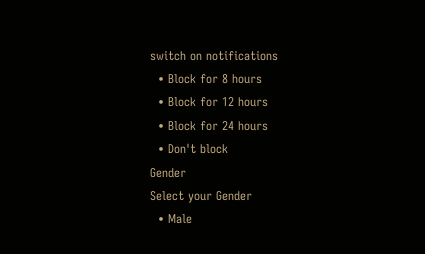switch on notifications
  • Block for 8 hours
  • Block for 12 hours
  • Block for 24 hours
  • Don't block
Gender
Select your Gender
  • Male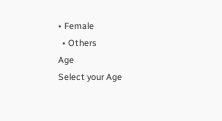• Female
  • Others
Age
Select your Age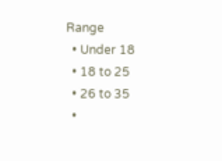Range
  • Under 18
  • 18 to 25
  • 26 to 35
  •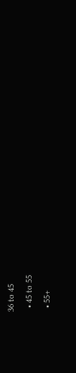36 to 45
  • 45 to 55
  • 55+